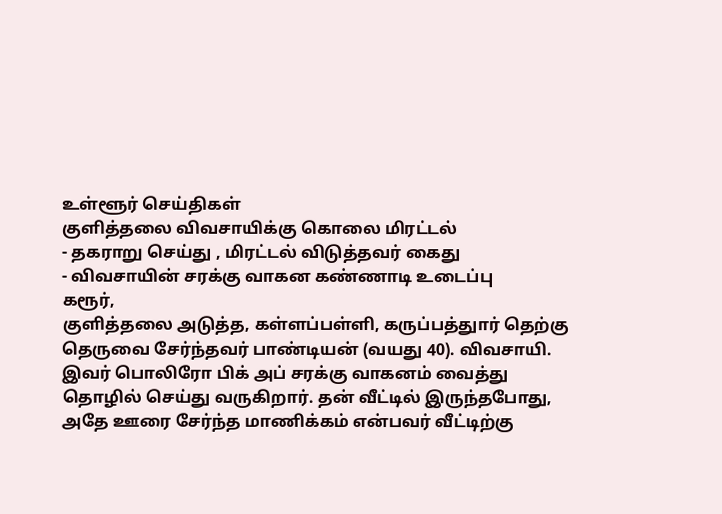உள்ளூர் செய்திகள்
குளித்தலை விவசாயிக்கு கொலை மிரட்டல்
- தகராறு செய்து , மிரட்டல் விடுத்தவர் கைது
- விவசாயின் சரக்கு வாகன கண்ணாடி உடைப்பு
கரூர்,
குளித்தலை அடுத்த, கள்ளப்பள்ளி, கருப்பத்துார் தெற்கு தெருவை சேர்ந்தவர் பாண்டியன் (வயது 40). விவசாயி. இவர் பொலிரோ பிக் அப் சரக்கு வாகனம் வைத்து தொழில் செய்து வருகிறார். தன் வீட்டில் இருந்தபோது, அதே ஊரை சேர்ந்த மாணிக்கம் என்பவர் வீட்டிற்கு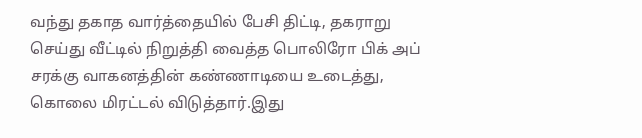வந்து தகாத வார்த்தையில் பேசி திட்டி, தகராறு செய்து வீட்டில் நிறுத்தி வைத்த பொலிரோ பிக் அப் சரக்கு வாகனத்தின் கண்ணாடியை உடைத்து, கொலை மிரட்டல் விடுத்தார்.இது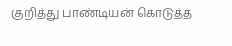குறித்து பாண்டியன் கொடுத்த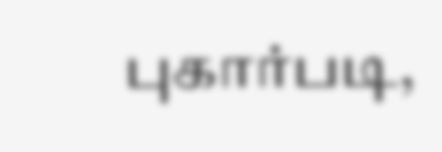புகார்படி,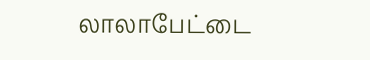லாலாபேட்டை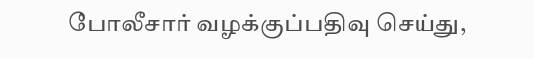போலீசார் வழக்குப்பதிவு செய்து,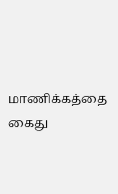மாணிக்கத்தை கைது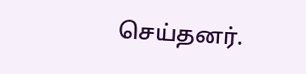செய்தனர்.